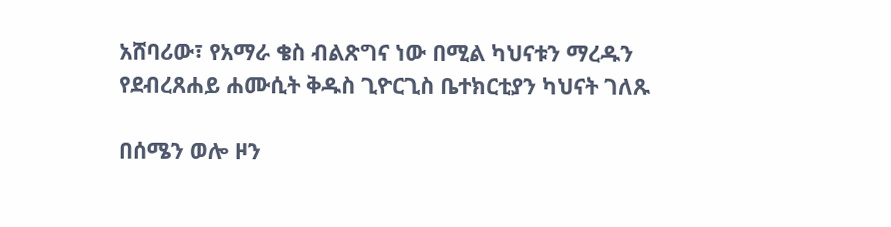አሸባሪው፣ የአማራ ቄስ ብልጽግና ነው በሚል ካህናቱን ማረዱን የደብረጸሐይ ሐሙሲት ቅዱስ ጊዮርጊስ ቤተክርቲያን ካህናት ገለጹ

በሰሜን ወሎ ዞን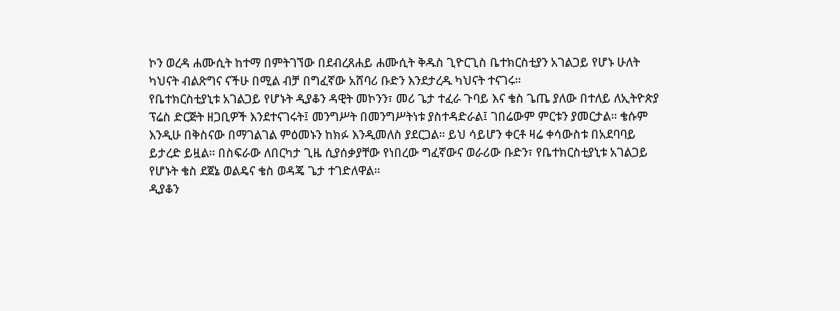ኮን ወረዳ ሐሙሲት ከተማ በምትገኘው በደብረጸሐይ ሐሙሲት ቅዱስ ጊዮርጊስ ቤተክርስቲያን አገልጋይ የሆኑ ሁለት ካህናት ብልጽግና ናችሁ በሚል ብቻ በግፈኛው አሸባሪ ቡድን እንደታረዱ ካህናት ተናገሩ።
የቤተክርስቲያኒቱ አገልጋይ የሆኑት ዲያቆን ዳዊት መኮንን፣ መሪ ጌታ ተፈራ ጉባይ እና ቄስ ጌጤ ያለው በተለይ ለኢትዮጵያ ፕሬስ ድርጅት ዘጋቢዎች እንደተናገሩት፤ መንግሥት በመንግሥትነቱ ያስተዳድራል፤ ገበሬውም ምርቱን ያመርታል። ቄሱም እንዲሁ በቅስናው በማገልገል ምዕመኑን ከክፉ እንዲመለስ ያደርጋል። ይህ ሳይሆን ቀርቶ ዛሬ ቀሳውስቱ በአደባባይ ይታረድ ይዟል። በስፍራው ለበርካታ ጊዜ ሲያሰቃያቸው የነበረው ግፈኛውና ወራሪው ቡድን፣ የቤተክርስቲያኒቱ አገልጋይ የሆኑት ቄስ ደጀኔ ወልዴና ቄስ ወዳጄ ጌታ ተገድለዋል።
ዲያቆን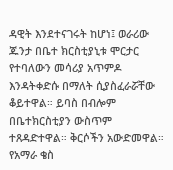ዳዊት እንደተናገሩት ከሆነ፤ ወራሪው ጁንታ በቤተ ክርስቲያኒቱ ሞርታር የተባለውን መሳሪያ አጥምዶ እንዳትቀድሱ በማለት ሲያስፈራሯቸው ቆይተዋል። ይባስ በብሎም በቤተክርስቲያን ውስጥም ተጸዳድተዋል። ቅርሶችን አውድመዋል። የአማራ ቄስ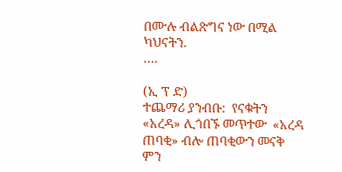በሙሉ ብልጽግና ነው በሚል ካህናትን.
….

(ኢ ፕ ድ)
ተጨማሪ ያንብቡ:  የናቁትን «አረዳ» ሊጎበኙ መጥተው  «አረዳ ጠባቂ» ብሎ ጠባቂውን መናቅ ምን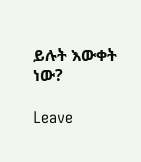ይሉት እውቀት ነው?

Leave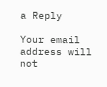a Reply

Your email address will not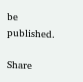be published.

Share